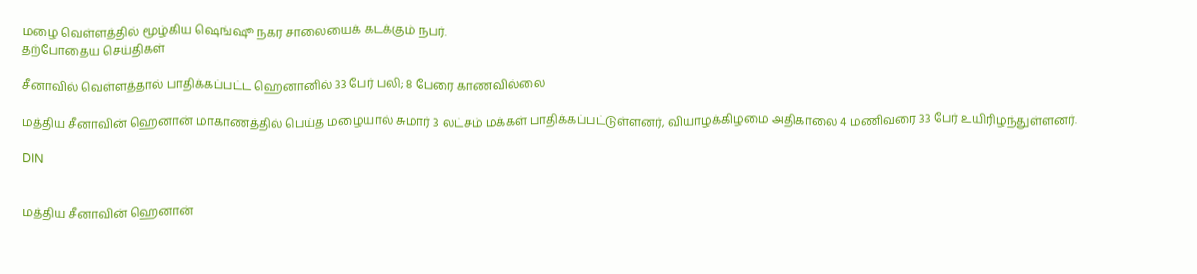மழை வெள்ளத்தில் மூழ்கிய ஷெங்ஷூ நகர சாலையைக் கடக்கும் நபர்.
தற்போதைய செய்திகள்

சீனாவில் வெள்ளத்தால் பாதிக்கப்பட்ட ஹெனானில் 33 பேர் பலி; 8 பேரை காணவில்லை

மத்திய சீனாவின் ஹெனான் மாகாணத்தில் பெய்த மழையால் சுமார் 3 லட்சம் மக்கள் பாதிக்கப்பட்டுள்ளனர், வியாழக்கிழமை அதிகாலை 4 மணிவரை 33 பேர் உயிரிழந்துள்ளனர்.

DIN


மத்திய சீனாவின் ஹெனான்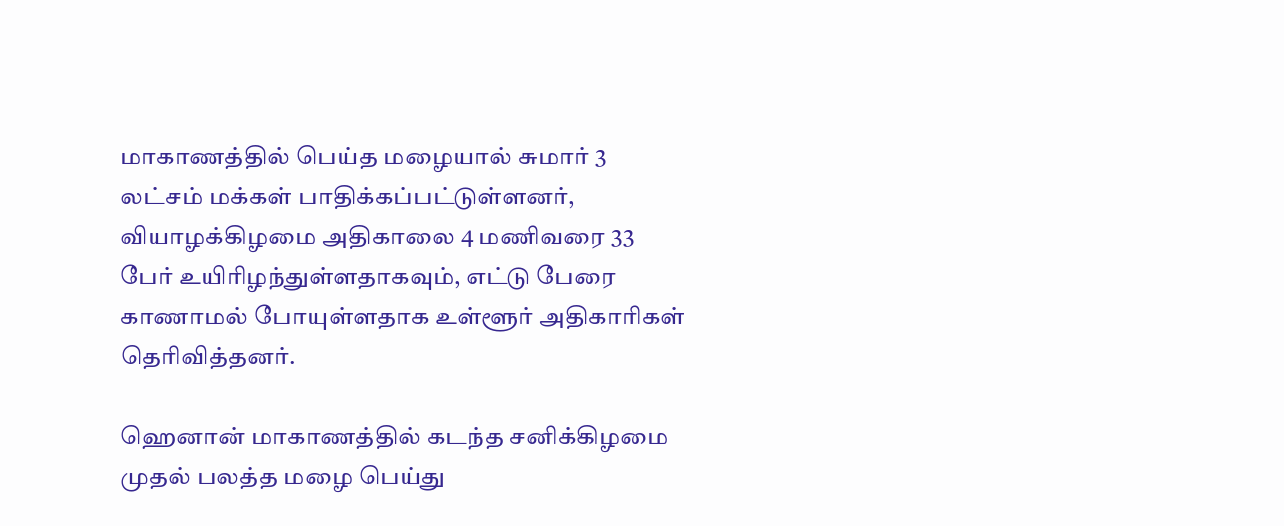மாகாணத்தில் பெய்த மழையால் சுமார் 3 லட்சம் மக்கள் பாதிக்கப்பட்டுள்ளனர், வியாழக்கிழமை அதிகாலை 4 மணிவரை 33 பேர் உயிரிழந்துள்ளதாகவும், எட்டு பேரை காணாமல் போயுள்ளதாக உள்ளூர் அதிகாரிகள் தெரிவித்தனர்.

ஹெனான் மாகாணத்தில் கடந்த சனிக்கிழமை முதல் பலத்த மழை பெய்து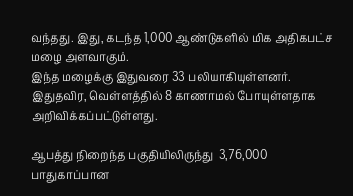வந்தது. இது, கடந்த 1,000 ஆண்டுகளில் மிக அதிகபட்ச மழை அளவாகும்.
இந்த மழைக்கு இதுவரை 33 பலியாகியுள்ளனர். இதுதவிர, வெள்ளத்தில் 8 காணாமல் போயுள்ளதாக அறிவிக்கப்பட்டுள்ளது.

ஆபத்து நிறைந்த பகுதியிலிருந்து  3,76,000 பாதுகாப்பான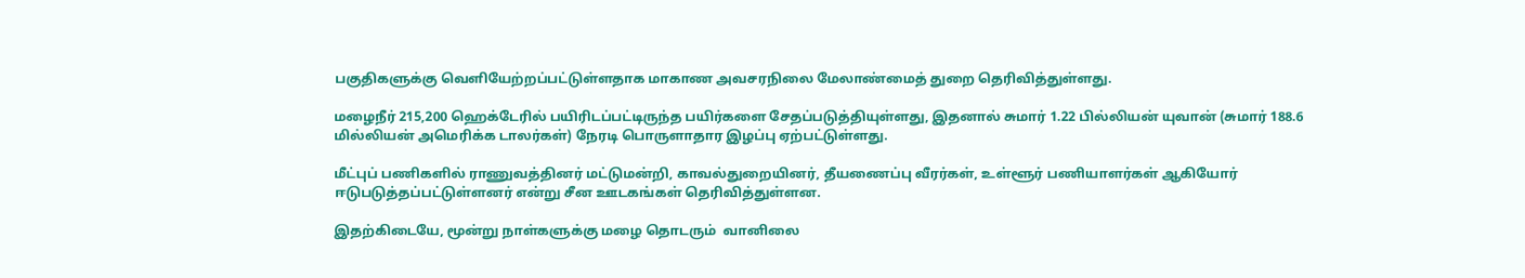பகுதிகளுக்கு வெளியேற்றப்பட்டுள்ளதாக மாகாண அவசரநிலை மேலாண்மைத் துறை தெரிவித்துள்ளது.

மழைநீர் 215,200 ஹெக்டேரில் பயிரிடப்பட்டிருந்த பயிர்களை சேதப்படுத்தியுள்ளது, இதனால் சுமார் 1.22 பில்லியன் யுவான் (சுமார் 188.6 மில்லியன் அமெரிக்க டாலர்கள்) நேரடி பொருளாதார இழப்பு ஏற்பட்டுள்ளது.

மீட்புப் பணிகளில் ராணுவத்தினர் மட்டுமன்றி, காவல்துறையினர், தீயணைப்பு வீரர்கள், உள்ளூர் பணியாளர்கள் ஆகியோர் ஈடுபடுத்தப்பட்டுள்ளனர் என்று சீன ஊடகங்கள் தெரிவித்துள்ளன.

இதற்கிடையே, மூன்று நாள்களுக்கு மழை தொடரும்  வானிலை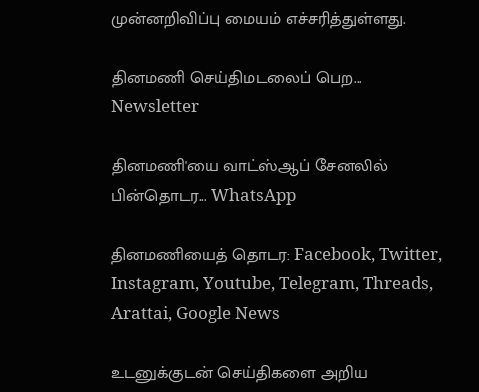முன்னறிவிப்பு மையம் எச்சரித்துள்ளது.

தினமணி செய்திமடலைப் பெற... Newsletter

தினமணி'யை வாட்ஸ்ஆப் சேனலில் பின்தொடர... WhatsApp

தினமணியைத் தொடர: Facebook, Twitter, Instagram, Youtube, Telegram, Threads, Arattai, Google News

உடனுக்குடன் செய்திகளை அறிய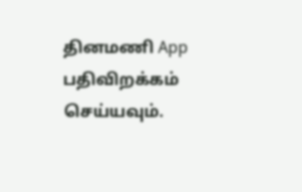தினமணி App பதிவிறக்கம் செய்யவும்.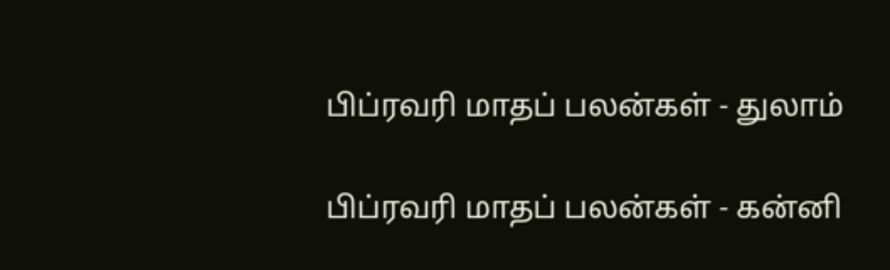பிப்ரவரி மாதப் பலன்கள் - துலாம்

பிப்ரவரி மாதப் பலன்கள் - கன்னி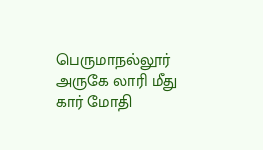பெருமாநல்லூர் அருகே லாரி மீது கார் மோதி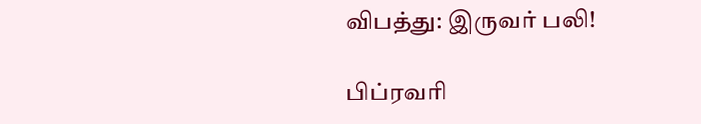விபத்து: இருவர் பலி!

பிப்ரவரி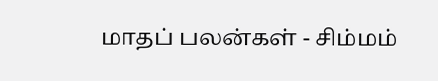மாதப் பலன்கள் - சிம்மம்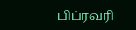பிப்ரவரி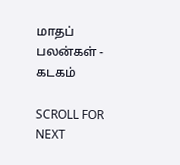மாதப் பலன்கள் - கடகம்

SCROLL FOR NEXT